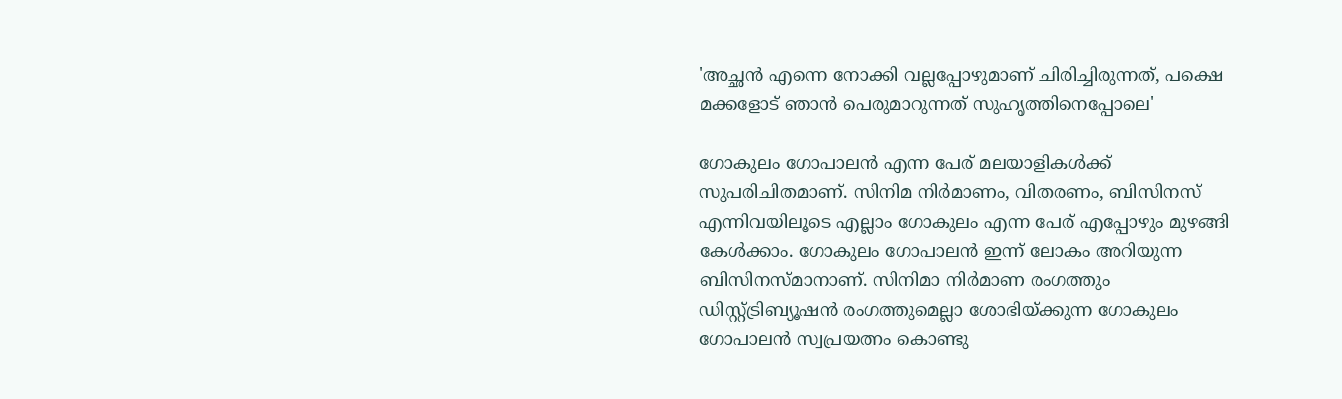'അച്ഛൻ എന്നെ നോക്കി വല്ലപ്പോഴുമാണ് ചിരിച്ചിരുന്നത്, പക്ഷെ മക്കളോട് ഞാൻ പെരുമാറുന്നത് സുഹൃത്തിനെപ്പോലെ'

ഗോകുലം ഗോപാലൻ എന്ന പേര് മലയാളികൾക്ക് സുപരിചിതമാണ്. സിനിമ നിർമാണം, വിതരണം, ബിസിനസ് എന്നിവയിലൂടെ എല്ലാം ഗോകുലം എന്ന പേര് എപ്പോഴും മുഴങ്ങി കേൾക്കാം. ഗോകുലം ഗോപാലൻ ഇന്ന് ലോകം അറിയുന്ന ബിസിനസ്മാനാണ്. സിനിമാ നിർമാണ രംഗത്തും ഡിസ്റ്റ്ട്രിബ്യൂഷൻ രംഗത്തുമെല്ലാ ശോഭിയ്ക്കുന്ന ഗോകുലം ഗോപാലൻ സ്വപ്രയത്നം കൊണ്ടു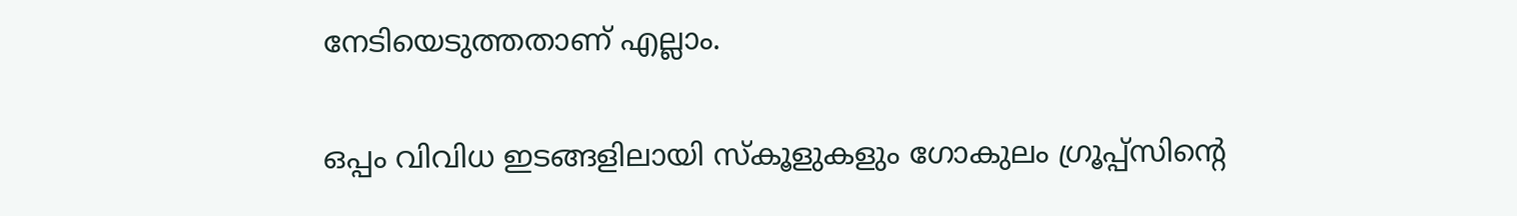നേടിയെടുത്തതാണ് എല്ലാം.

ഒപ്പം വിവിധ ഇടങ്ങളിലായി സ്കൂളുകളും ഗോകുലം ഗ്രൂപ്പ്സിന്റെ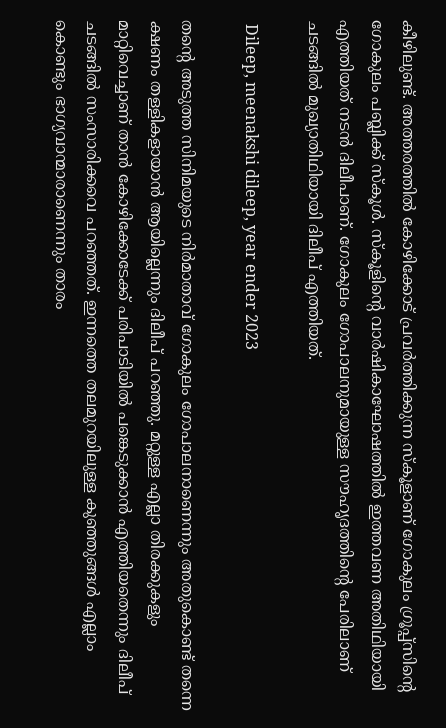കീഴിലുണ്ട്. അത്തരത്തിൽ കോഴിക്കോട് പ്രവർത്തിക്കുന്ന സ്കൂളാണ് ഗോകുലം ഗ്രൂപ്പ്സിന്റെ ഗോകുലം പബ്ലിക്ക് സ്കൂൾ. സ്കൂളിന്റെ വാർഷികാഘോഷത്തിൽ ഇത്തവണ അതിഥിയായി എത്തിയത് നടൻ ദിലീപാണ്. ഗോകുലം ഗോപാലനുമായുള്ള സൗഹൃദത്തിന്റെ പേരിലാണ് ചടങ്ങിൽ മുഖ്യാതിഥിയായി ദിലീപ് എത്തിയത്.

 Dileep, meenakshi dileep, year ender 2023

തന്റെ അടുത്ത സിനിമയുടെ നിർമാതാവ് ഗോകുലം ഗോപാലനാണെന്നും അതുകൊണ്ട് തന്നെ ക്ഷണം തള്ളികളായാൻ ആയില്ലെന്നും ദിലീപ് പറഞ്ഞു. മറ്റുള്ള എല്ലാ തിരക്കുകളും മാറ്റിവെച്ചാണ് താൻ കോഴിക്കോടേക്ക് പരിപാടിയിൽ പങ്കെടുക്കാൻ എത്തിയതെന്നും ദിലീപ് ചടങ്ങിൽ സംസാരിക്കവെ പറഞ്ഞത്. ഇന്നത്തെ തലമുറയിലുള്ള കുഞ്ഞുങ്ങൾ എല്ലാം കൊണ്ടും ഭാഗ്യവാന്മാരാണെന്നും താരം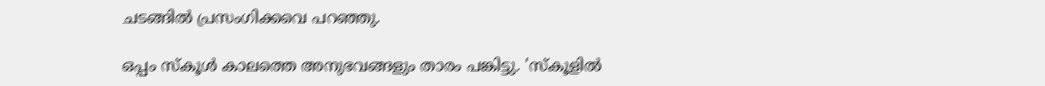ചടങ്ങിൽ പ്രസംഗിക്കവെ പറഞ്ഞു.

ഒപ്പം സ്കൂൾ കാലത്തെ അനുഭവങ്ങളും താരം പങ്കിട്ടു. 'സ്കൂളിൽ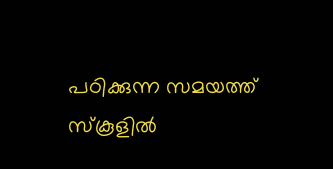പഠിക്കുന്ന സമയത്ത് സ്കൂളിൽ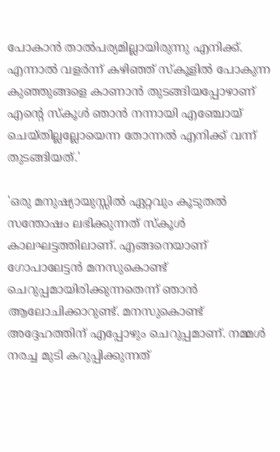പോകാൻ താൽപര്യമില്ലായിരുന്നു എനിക്ക്. എന്നാൽ‌ വളർന്ന് കഴിഞ്ഞ് സ്കൂളിൽ പോകുന്ന കുഞ്ഞുങ്ങളെ കാണാൻ തുടങ്ങിയപ്പോഴാണ് എന്റെ സ്കൂൾ ഞാൻ നന്നായി എഞ്ചോയ് ചെയ്തില്ലല്ലോയെന്ന തോന്നൽ എനിക്ക് വന്ന് തു‍ടങ്ങിയത്.'

'ഒരു മനുഷ്യായുസ്സിൽ ഏറ്റവും കൂടുതൽ സന്തോഷം ലഭിക്കുന്നത് സ്കൂൾ കാലഘട്ടത്തിലാണ്. എങ്ങനെയാണ് ഗോപാലേട്ടൻ മനസുകൊണ്ട് ചെറുപ്പമായിരിക്കുന്നതെന്ന് ഞാൻ ആലോചിക്കാറുണ്ട്. മനസുകൊണ്ട് അദ്ദേഹത്തിന് എപ്പോഴും ചെറുപ്പമാണ്. നമ്മൾ നരച്ച മുടി കറുപ്പിക്കുന്നത്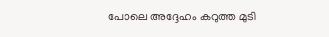പോലെ അദ്ദേഹം കറുത്ത മുടി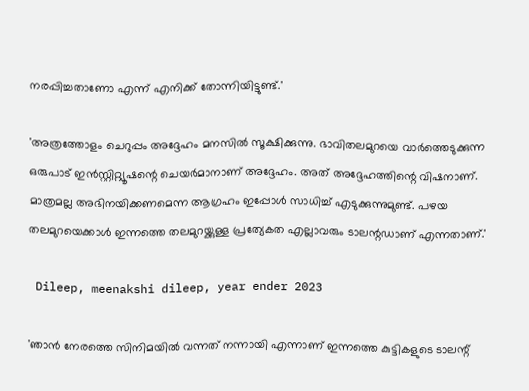നരപ്പിച്ചതാണോ എന്ന് എനിക്ക് തോന്നിയിട്ടുണ്ട്.'

'അത്രത്തോളം ചെറുപ്പം അദ്ദേഹം മനസിൽ സൂക്ഷിക്കുന്നു. ഭാവിതലമുറയെ വാർത്തെടുക്കുന്ന ഒരുപാട് ഇൻസ്റ്റിറ്റ്യൂഷന്റെ ചെയർമാനാണ് അദ്ദേഹം. അത് അദ്ദേഹത്തിന്റെ വിഷനാണ്. മാത്രമല്ല അഭിനയിക്കണമെന്ന ആഗ്രഹം ഇപ്പോൾ സാധിച്ച് എടുക്കുന്നുമുണ്ട്. പഴയ തലമുറയെക്കാൾ ഇന്നത്തെ തലമുറയ്ക്കുള്ള പ്രത്യേകത എല്ലാവരും ടാലന്റഡാണ് എന്നതാണ്.'

 Dileep, meenakshi dileep, year ender 2023

'ഞാൻ നേരത്തെ സിനിമയിൽ വന്നത് നന്നായി എന്നാണ് ഇന്നത്തെ കുട്ടികളുടെ ടാലന്റ്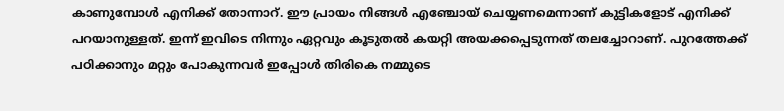കാണുമ്പോൾ എനിക്ക് തോന്നാറ്. ഈ പ്രായം നിങ്ങൾ എഞ്ചോയ് ചെയ്യണമെന്നാണ് കുട്ടികളോട് എനിക്ക് പറയാനുള്ളത്. ഇന്ന് ഇവിടെ നിന്നും ഏറ്റവും കൂടുതൽ കയറ്റി അയക്കപ്പെടുന്നത് തലച്ചോറാണ്. പുറത്തേക്ക് പഠിക്കാനും മറ്റും പോകുന്നവർ ഇപ്പോൾ തിരികെ നമ്മുടെ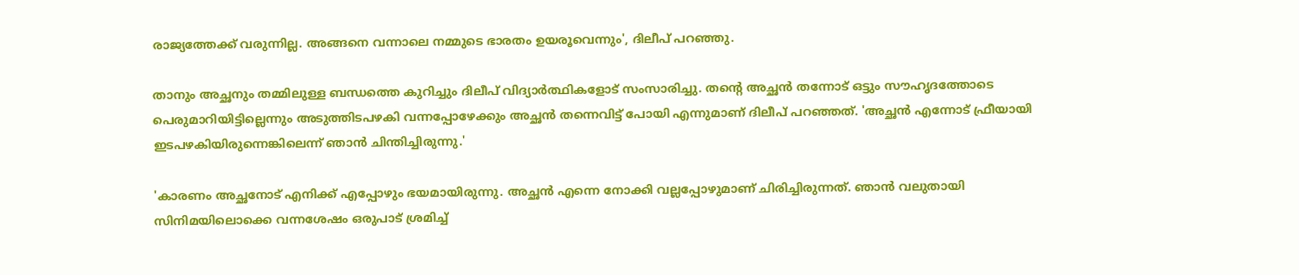രാജ്യത്തേക്ക് വരുന്നില്ല. അങ്ങനെ വന്നാലെ നമ്മുടെ ഭാരതം ഉയരൂവെന്നും', ദിലീപ് പറഞ്ഞു.

താനും അച്ഛനും തമ്മിലുള്ള ബന്ധത്തെ കുറിച്ചും ദിലീപ് വിദ്യാർത്ഥികളോട് സംസാരിച്ചു. തന്റെ അച്ഛൻ തന്നോട് ഒട്ടും സൗഹൃദത്തോടെ പെരുമാറിയിട്ടില്ലെന്നും അടുത്തിടപഴകി വന്നപ്പോഴേക്കും അച്ഛൻ തന്നെവിട്ട് പോയി എന്നുമാണ് ദിലീപ് പറഞ്ഞത്. 'അച്ഛൻ എന്നോട് ഫ്രീയായി ഇടപഴകിയിരുന്നെങ്കിലെന്ന് ഞാൻ ചിന്തിച്ചിരുന്നു.'

'കാരണം അച്ഛനോട് എനിക്ക് എപ്പോഴും ഭയമായിരുന്നു. അച്ഛൻ എന്നെ നോക്കി വല്ലപ്പോഴുമാണ് ചിരിച്ചിരുന്നത്. ഞാൻ വലുതായി സിനിമയിലൊക്കെ വന്നശേഷം ഒരുപാട് ശ്രമിച്ച്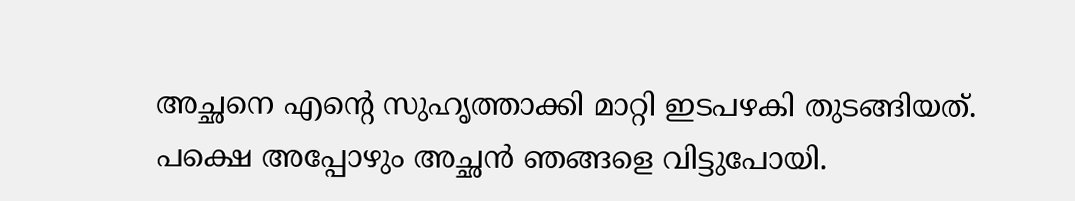അച്ഛനെ എന്റെ സുഹൃത്താക്കി മാറ്റി ഇടപഴകി തുടങ്ങിയത്. പക്ഷെ അപ്പോഴും അച്ഛൻ ഞങ്ങളെ വിട്ടുപോയി.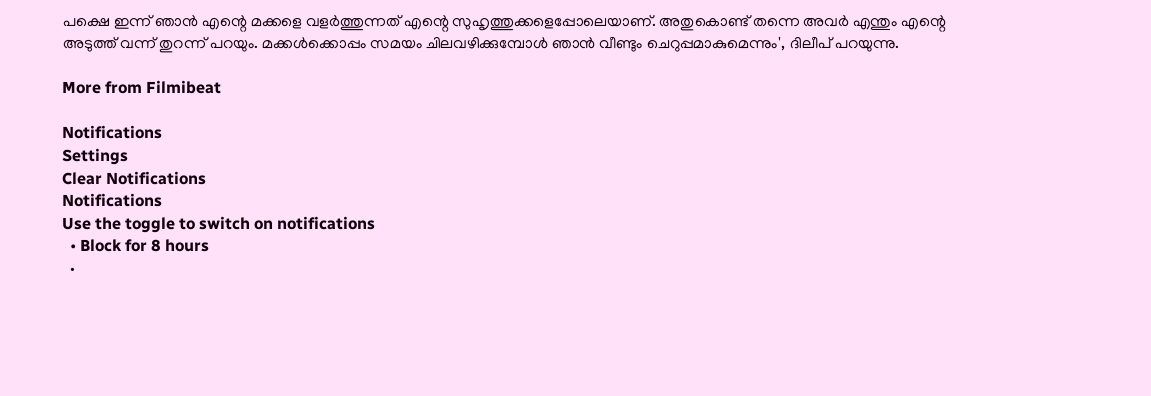പക്ഷെ ഇന്ന് ഞാൻ എന്റെ മക്കളെ വളർത്തുന്നത് എന്റെ സുഹൃത്തുക്കളെപ്പോലെയാണ്. അതുകൊണ്ട് തന്നെ അവർ എന്തും എന്റെ അടുത്ത് വന്ന് തുറന്ന് പറയും. മക്കൾക്കൊപ്പം സമയം ചിലവഴിക്കുമ്പോൾ ഞാൻ വീണ്ടും ചെറുപ്പമാകുമെന്നും', ദിലീപ് പറയുന്നു.

More from Filmibeat

Notifications
Settings
Clear Notifications
Notifications
Use the toggle to switch on notifications
  • Block for 8 hours
  •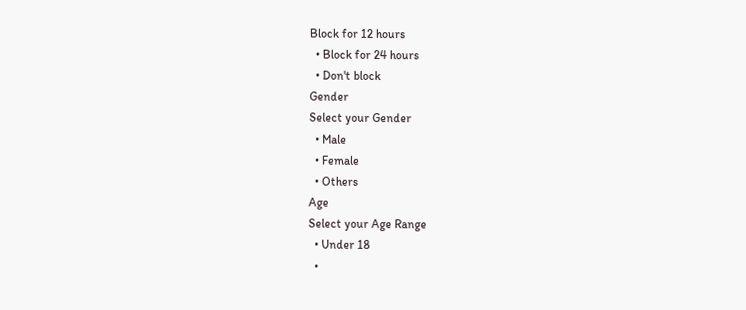Block for 12 hours
  • Block for 24 hours
  • Don't block
Gender
Select your Gender
  • Male
  • Female
  • Others
Age
Select your Age Range
  • Under 18
  •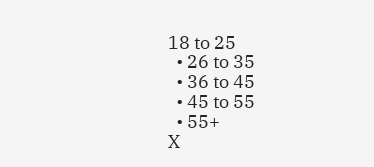18 to 25
  • 26 to 35
  • 36 to 45
  • 45 to 55
  • 55+
X